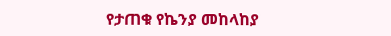የታጠቁ የኬንያ መከላከያ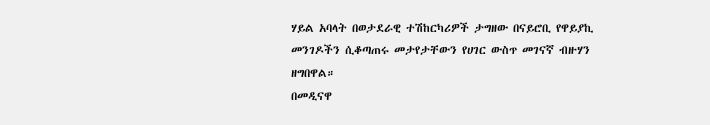ሃይል አባላት በወታደራዊ ተሽከርካሪዎች ታግዘው በናይሮቢ የዋይያኪ መንገዶችን ሲቆጣጠሩ መታየታቸውን የሀገር ውስጥ መገናኛ ብዙሃን ዘግበዋል።
በመዲናዋ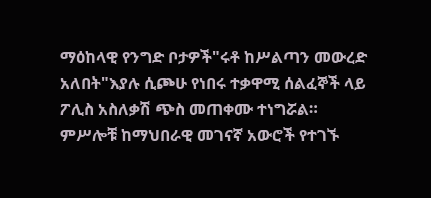ማዕከላዊ የንግድ ቦታዎች"ሩቶ ከሥልጣን መውረድ አለበት"እያሉ ሲጮሁ የነበሩ ተቃዋሚ ሰልፈኞች ላይ ፖሊስ አስለቃሽ ጭስ መጠቀሙ ተነግሯል።
ምሥሎቹ ከማህበራዊ መገናኛ አውሮች የተገኙ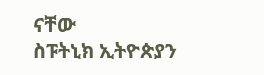ናቸው
ስፑትኒክ ኢትዮጵያን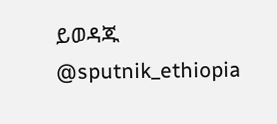ይወዳጁ @sputnik_ethiopia